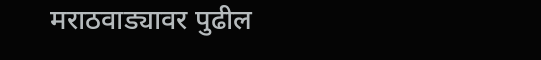मराठवाड्यावर पुढील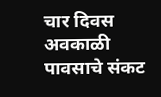चार दिवस अवकाळी पावसाचे संकट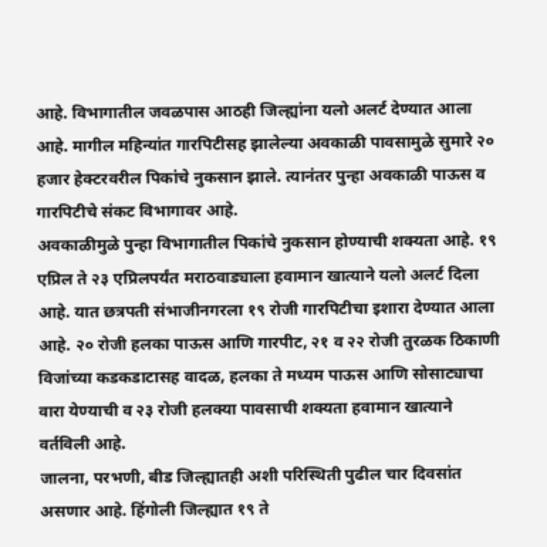आहे. विभागातील जवळपास आठही जिल्ह्यांना यलो अलर्ट देण्यात आला आहे. मागील महिन्यांत गारपिटीसह झालेल्या अवकाळी पावसामुळे सुमारे २० हजार हेक्टरवरील पिकांचे नुकसान झाले. त्यानंतर पुन्हा अवकाळी पाऊस व गारपिटीचे संकट विभागावर आहे.
अवकाळीमुळे पुन्हा विभागातील पिकांचे नुकसान होण्याची शक्यता आहे. १९ एप्रिल ते २३ एप्रिलपर्यंत मराठवाड्याला हवामान खात्याने यलो अलर्ट दिला आहे. यात छत्रपती संभाजीनगरला १९ रोजी गारपिटीचा इशारा देण्यात आला आहे. २० रोजी हलका पाऊस आणि गारपीट, २१ व २२ रोजी तुरळक ठिकाणी विजांच्या कडकडाटासह वादळ, हलका ते मध्यम पाऊस आणि सोसाट्याचा वारा येण्याची व २३ रोजी हलक्या पावसाची शक्यता हवामान खात्याने वर्तविली आहे.
जालना, परभणी, बीड जिल्ह्यातही अशी परिस्थिती पुढील चार दिवसांत असणार आहे. हिंगोली जिल्ह्यात १९ ते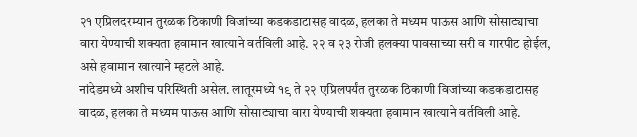२१ एप्रिलदरम्यान तुरळक ठिकाणी विजांच्या कडकडाटासह वादळ, हलका ते मध्यम पाऊस आणि सोसाट्याचा वारा येण्याची शक्यता हवामान खात्याने वर्तविली आहे. २२ व २३ रोजी हलक्या पावसाच्या सरी व गारपीट होईल, असे हवामान खात्याने म्हटले आहे.
नांदेडमध्ये अशीच परिस्थिती असेल. लातूरमध्ये १९ ते २२ एप्रिलपर्यंत तुरळक ठिकाणी विजांच्या कडकडाटासह वादळ, हलका ते मध्यम पाऊस आणि सोसाट्याचा वारा येण्याची शक्यता हवामान खात्याने वर्तविली आहे.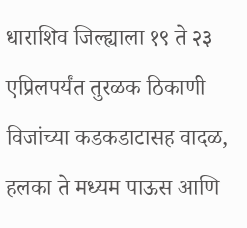धाराशिव जिल्ह्याला १९ ते २३ एप्रिलपर्यंत तुरळक ठिकाणी विजांच्या कडकडाटासह वादळ, हलका ते मध्यम पाऊस आणि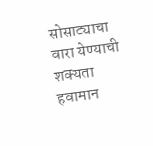सोसाट्याचा वारा येण्याची शक्यता हवामान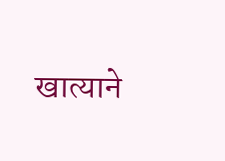खात्याने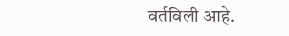वर्तविली आहे.